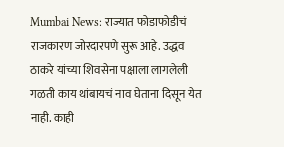Mumbai News: राज्यात फोडाफोडीचं राजकारण जोरदारपणे सुरू आहे. उद्धव ठाकरे यांच्या शिवसेना पक्षाला लागलेली गळती काय थांबायचं नाव घेताना दिसून येत नाही. काही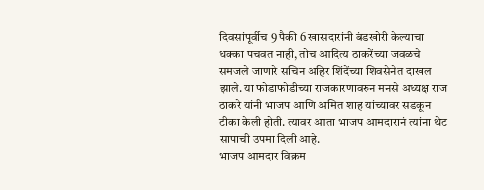दिवसांपूर्वीच 9 पैकी 6 खासदारांनी बंडखोरी केल्याचा धक्का पचवत नाही, तोच आदित्य ठाकरेंच्या जवळचे समजले जाणारे सचिन अहिर शिंदेंच्या शिवसेनेत दाखल झाले. या फोडाफोडीच्या राजकारणावरुन मनसे अध्यक्ष राज ठाकरे यांनी भाजप आणि अमित शाह यांच्यावर सडकून टीका केली होती. त्यावर आता भाजप आमदारानं त्यांना थेट सापाची उपमा दिली आहे.
भाजप आमदार विक्रम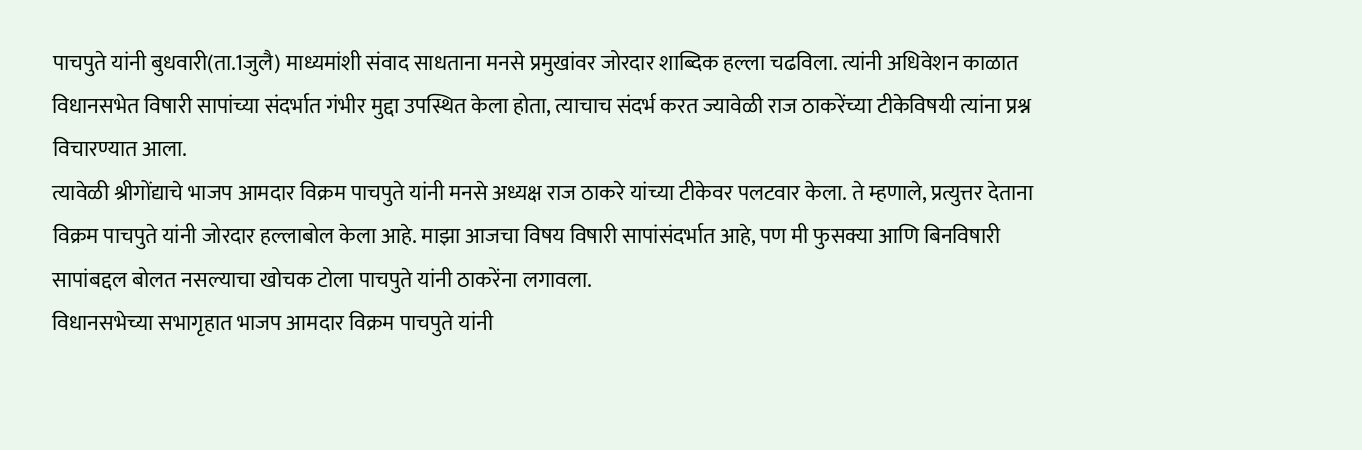पाचपुते यांनी बुधवारी(ता.1जुलै) माध्यमांशी संवाद साधताना मनसे प्रमुखांवर जोरदार शाब्दिक हल्ला चढविला. त्यांनी अधिवेशन काळात विधानसभेत विषारी सापांच्या संदर्भात गंभीर मुद्दा उपस्थित केला होता, त्याचाच संदर्भ करत ज्यावेळी राज ठाकरेंच्या टीकेविषयी त्यांना प्रश्न विचारण्यात आला.
त्यावेळी श्रीगोंद्याचे भाजप आमदार विक्रम पाचपुते यांनी मनसे अध्यक्ष राज ठाकरे यांच्या टीकेवर पलटवार केला. ते म्हणाले, प्रत्युत्तर देताना विक्रम पाचपुते यांनी जोरदार हल्लाबोल केला आहे. माझा आजचा विषय विषारी सापांसंदर्भात आहे, पण मी फुसक्या आणि बिनविषारी सापांबद्दल बोलत नसल्याचा खोचक टोला पाचपुते यांनी ठाकरेंना लगावला.
विधानसभेच्या सभागृहात भाजप आमदार विक्रम पाचपुते यांनी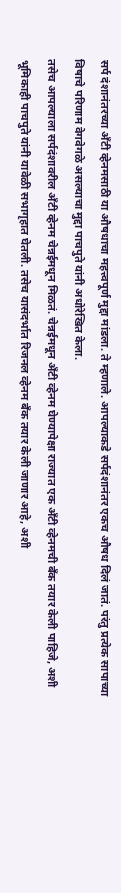सर्प दंशानंतरच्या ॲंटी व्हेनमसाठी या औषधाचा महत्त्वपूर्ण मुद्दा मांडला. ते म्हणाले. आपल्याकडे सर्पदंशानंतर एकच औषध दिलं जातं. परंतु प्रत्येक सापाच्या विषाचे परिणाम वेगवेगळे असल्याचा मुद्दा पाचपुते यांनी अधोरेखित केला.
तसेच आपल्याला सर्पदंशावरील ॲंटी व्हेनम चेन्नईमधून मिळतं. चेन्नईमधून ॲंटी व्हेनम घेण्यापेक्षा राज्यात एक ॲंटी व्हेनमची बँक तयार केली पाहिजे, अशी भूमिकाही पाचपुते यांनी यावेळी सभागृहात घेतली. तसेच यासंदर्भात रिजनल व्हेनम बँक तयार केली जाणार आहे, अशी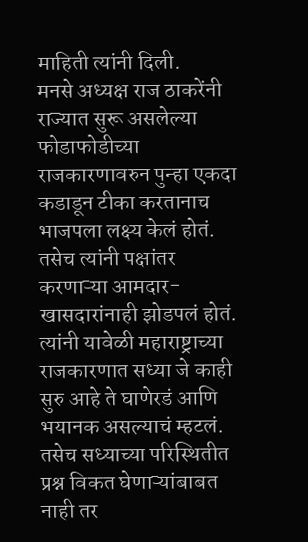माहिती त्यांनी दिली.
मनसे अध्यक्ष राज ठाकरेंनी राज्यात सुरू असलेल्या फोडाफोडीच्या राजकारणावरुन पुन्हा एकदा कडाडून टीका करतानाच भाजपला लक्ष्य केलं होतं. तसेच त्यांनी पक्षांतर करणाऱ्या आमदार-खासदारांनाही झोडपलं होतं. त्यांनी यावेळी महाराष्ट्राच्या राजकारणात सध्या जे काही सुरु आहे ते घाणेरडं आणि भयानक असल्याचं म्हटलं.
तसेच सध्याच्या परिस्थितीत प्रश्न विकत घेणाऱ्यांबाबत नाही तर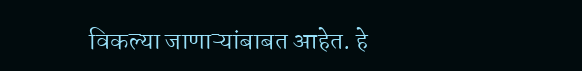विकल्या जाणाऱ्यांबाबत आहेत. हे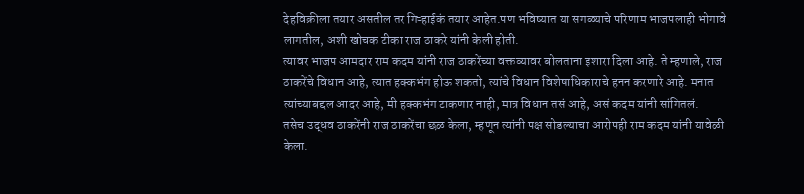देहविक्रीला तयार असतील तर गिऱ्हाईकं तयार आहेत.पण भविष्यात या सगळ्याचे परिणाम भाजपलाही भोगावे लागतील, अशी खोचक टीका राज ठाकरे यांनी केली होती.
त्यावर भाजप आमदार राम कदम यांनी राज ठाकरेंच्या वक्तव्यावर बोलताना इशारा दिला आहे. ते म्हणाले, राज ठाकरेंचे विधान आहे, त्यात हक्कभंग होऊ शकतो, त्यांचे विधान विशेषाधिकाराचे हनन करणारे आहे. मनात त्यांच्याबद्दल आदर आहे, मी हक्कभंग टाकणार नाही, मात्र विधान तसं आहे, असं कदम यांनी सांगितलं.
तसेच उद्धव ठाकरेंनी राज ठाकरेंचा छळ केला, म्हणून त्यांनी पक्ष सोडल्याचा आरोपही राम कदम यांनी यावेळी केला.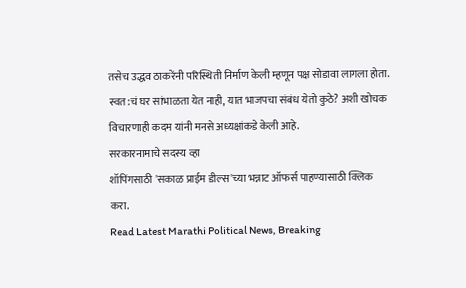तसेच उद्धव ठाकरेंनी परिस्थिती निर्माण केली म्हणून पक्ष सोडावा लागला होता. स्वत:चं घर सांभाळता येत नाही, यात भाजपचा संबंध येतो कुठे? अशी खोचक विचारणाही कदम यांनी मनसे अध्यक्षांकडे केली आहे.
सरकारनामाचे सदस्य व्हा
शॉपिंगसाठी 'सकाळ प्राईम डील्स'च्या भन्नाट ऑफर्स पाहण्यासाठी क्लिक करा.
Read Latest Marathi Political News, Breaking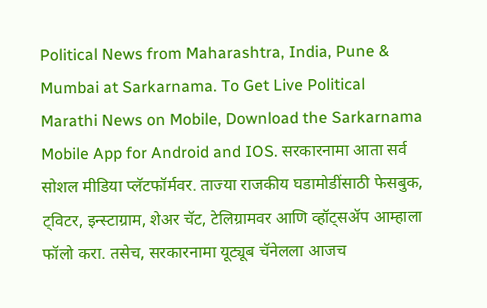Political News from Maharashtra, India, Pune & Mumbai at Sarkarnama. To Get Live Political Marathi News on Mobile, Download the Sarkarnama Mobile App for Android and IOS. सरकारनामा आता सर्व सोशल मीडिया प्लॅटफॉर्मवर. ताज्या राजकीय घडामोडींसाठी फेसबुक, ट्विटर, इन्स्टाग्राम, शेअर चॅट, टेलिग्रामवर आणि व्हॉट्सॲप आम्हाला फॉलो करा. तसेच, सरकारनामा यूट्यूब चॅनेलला आजच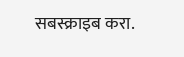सबस्क्राइब करा.